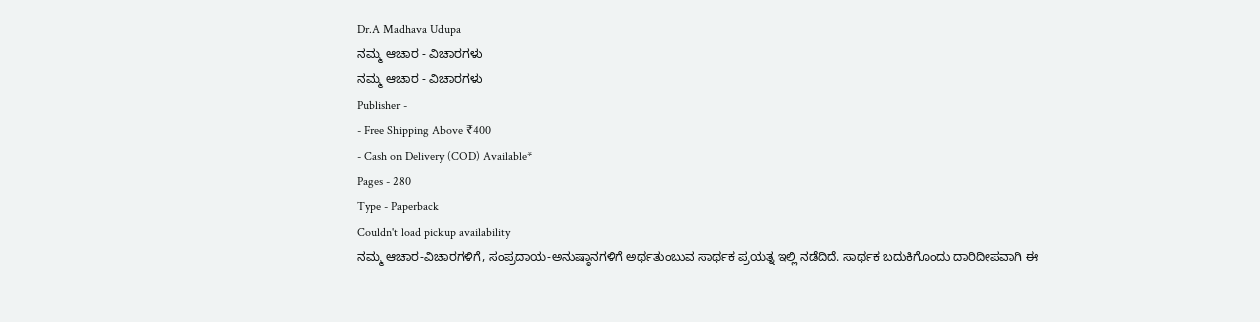Dr.A Madhava Udupa
ನಮ್ಮ ಆಚಾರ - ವಿಚಾರಗಳು
ನಮ್ಮ ಆಚಾರ - ವಿಚಾರಗಳು
Publisher -
- Free Shipping Above ₹400
- Cash on Delivery (COD) Available*
Pages - 280
Type - Paperback
Couldn't load pickup availability
ನಮ್ಮ ಆಚಾರ-ವಿಚಾರಗಳಿಗೆ, ಸಂಪ್ರದಾಯ-ಅನುಷ್ಠಾನಗಳಿಗೆ ಅರ್ಥತುಂಬುವ ಸಾರ್ಥಕ ಪ್ರಯತ್ನ ಇಲ್ಲಿ ನಡೆದಿದೆ. ಸಾರ್ಥಕ ಬದುಕಿಗೊಂದು ದಾರಿದೀಪವಾಗಿ ಈ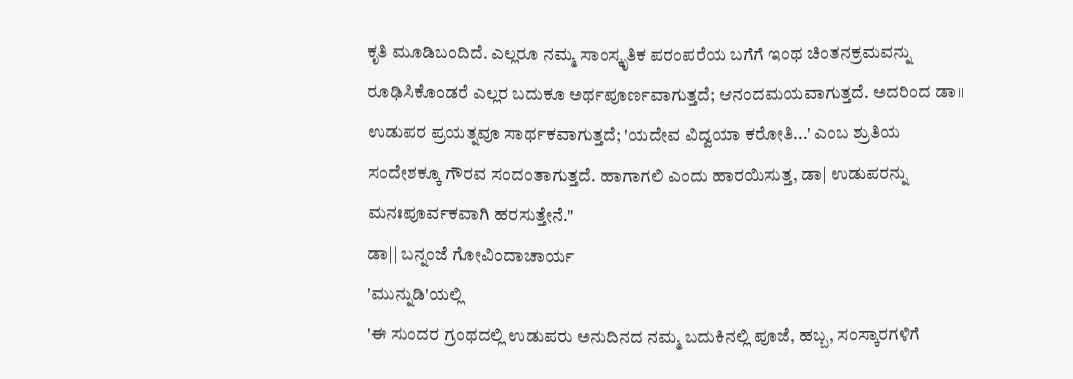ಕೃತಿ ಮೂಡಿಬಂದಿದೆ. ಎಲ್ಲರೂ ನಮ್ಮ ಸಾಂಸ್ಕೃತಿಕ ಪರಂಪರೆಯ ಬಗೆಗೆ ಇಂಥ ಚಿಂತನಕ್ರಮವನ್ನು ರೂಢಿಸಿಕೊಂಡರೆ ಎಲ್ಲರ ಬದುಕೂ ಅರ್ಥಪೂರ್ಣವಾಗುತ್ತದೆ; ಆನಂದಮಯವಾಗುತ್ತದೆ. ಅದರಿಂದ ಡಾ॥ ಉಡುಪರ ಪ್ರಯತ್ನವೂ ಸಾರ್ಥಕವಾಗುತ್ತದೆ; 'ಯದೇವ ವಿದ್ವಯಾ ಕರೋತಿ...' ಎಂಬ ಶ್ರುತಿಯ ಸಂದೇಶಕ್ಕೂ ಗೌರವ ಸಂದಂತಾಗುತ್ತದೆ. ಹಾಗಾಗಲಿ ಎಂದು ಹಾರಯಿಸುತ್ತ, ಡಾ| ಉಡುಪರನ್ನು ಮನಃಪೂರ್ವಕವಾಗಿ ಹರಸುತ್ತೇನೆ."
ಡಾ|| ಬನ್ನಂಜೆ ಗೋವಿಂದಾಚಾರ್ಯ
'ಮುನ್ನುಡಿ'ಯಲ್ಲಿ
'ಈ ಸುಂದರ ಗ್ರಂಥದಲ್ಲಿ ಉಡುಪರು ಅನುದಿನದ ನಮ್ಮ ಬದುಕಿನಲ್ಲಿ ಪೂಜೆ, ಹಬ್ಬ, ಸಂಸ್ಕಾರಗಳಿಗೆ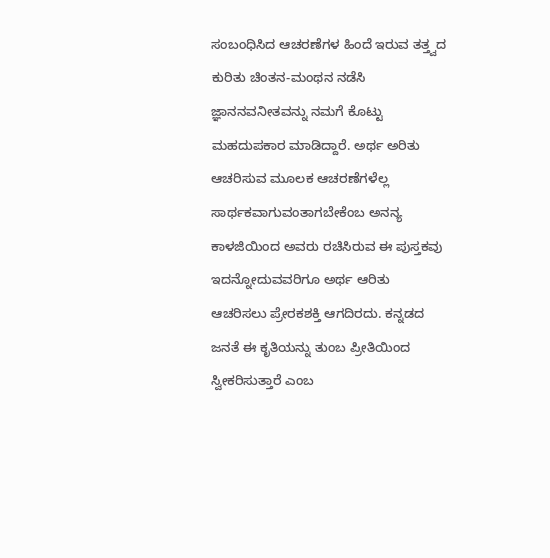ಸಂಬಂಧಿಸಿದ ಆಚರಣೆಗಳ ಹಿಂದೆ ಇರುವ ತತ್ತ್ವದ ಕುರಿತು ಚಿಂತನ-ಮಂಥನ ನಡೆಸಿ ಜ್ಞಾನನವನೀತವನ್ನು ನಮಗೆ ಕೊಟ್ಟು ಮಹದುಪಕಾರ ಮಾಡಿದ್ದಾರೆ. ಅರ್ಥ ಅರಿತು ಆಚರಿಸುವ ಮೂಲಕ ಆಚರಣೆಗಳೆಲ್ಲ ಸಾರ್ಥಕವಾಗುವಂತಾಗಬೇಕೆಂಬ ಅನನ್ಯ ಕಾಳಜಿಯಿಂದ ಅವರು ರಚಿಸಿರುವ ಈ ಪುಸ್ತಕವು ಇದನ್ನೋದುವವರಿಗೂ ಅರ್ಥ ಆರಿತು ಆಚರಿಸಲು ಪ್ರೇರಕಶಕ್ತಿ ಆಗದಿರದು. ಕನ್ನಡದ ಜನತೆ ಈ ಕೃತಿಯನ್ನು ತುಂಬ ಪ್ರೀತಿಯಿಂದ ಸ್ವೀಕರಿಸುತ್ತಾರೆ ಎಂಬ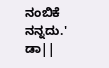ನಂಬಿಕೆ ನನ್ನದು.'
ಡಾ||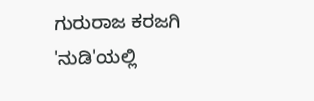ಗುರುರಾಜ ಕರಜಗಿ
'ನುಡಿ'ಯಲ್ಲಿ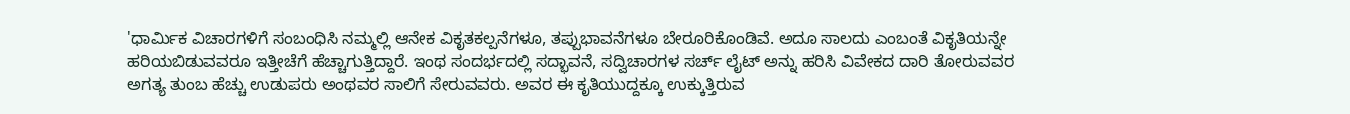'ಧಾರ್ಮಿಕ ವಿಚಾರಗಳಿಗೆ ಸಂಬಂಧಿಸಿ ನಮ್ಮಲ್ಲಿ ಆನೇಕ ವಿಕೃತಕಲ್ಪನೆಗಳೂ, ತಪ್ಪುಭಾವನೆಗಳೂ ಬೇರೂರಿಕೊಂಡಿವೆ. ಅದೂ ಸಾಲದು ಎಂಬಂತೆ ವಿಕೃತಿಯನ್ನೇ ಹರಿಯಬಿಡುವವರೂ ಇತ್ತೀಚೆಗೆ ಹೆಚ್ಚಾಗುತ್ತಿದ್ದಾರೆ. ಇಂಥ ಸಂದರ್ಭದಲ್ಲಿ ಸದ್ಭಾವನೆ, ಸದ್ವಿಚಾರಗಳ ಸರ್ಚ್ ಲೈಟ್ ಅನ್ನು ಹರಿಸಿ ವಿವೇಕದ ದಾರಿ ತೋರುವವರ ಅಗತ್ಯ ತುಂಬ ಹೆಚ್ಚು ಉಡುಪರು ಅಂಥವರ ಸಾಲಿಗೆ ಸೇರುವವರು. ಅವರ ಈ ಕೃತಿಯುದ್ದಕ್ಕೂ ಉಕ್ಕುತ್ತಿರುವ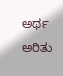ಅರ್ಥ ಅರಿತು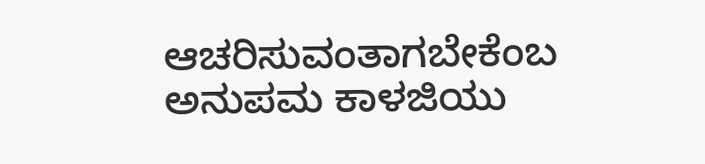ಆಚರಿಸುವಂತಾಗಬೇಕೆಂಬ ಅನುಪಮ ಕಾಳಜಿಯು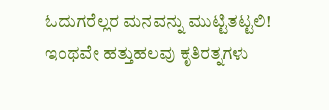ಓದುಗರೆಲ್ಲರ ಮನವನ್ನು ಮುಟ್ಟಿತಟ್ಟಲಿ! ಇಂಥವೇ ಹತ್ತುಹಲವು ಕೃತಿರತ್ನಗಳು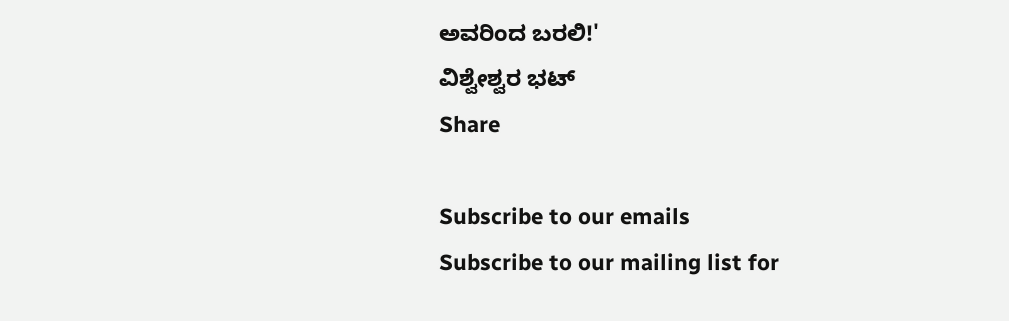ಅವರಿಂದ ಬರಲಿ!'
ವಿಶ್ವೇಶ್ವರ ಭಟ್
Share

Subscribe to our emails
Subscribe to our mailing list for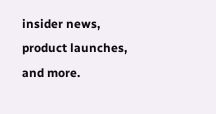insider news, product launches, and more.